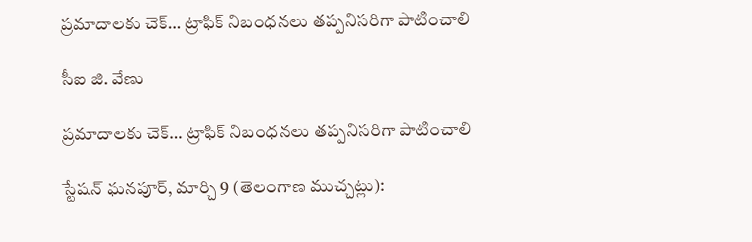ప్రమాదాలకు చెక్… ట్రాఫిక్ నిబంధనలు తప్పనిసరిగా పాటించాలి

సీఐ జి. వేణు

ప్రమాదాలకు చెక్… ట్రాఫిక్ నిబంధనలు తప్పనిసరిగా పాటించాలి

స్టేషన్ ఘనపూర్, మార్చి 9 (తెలంగాణ ముచ్చట్లు):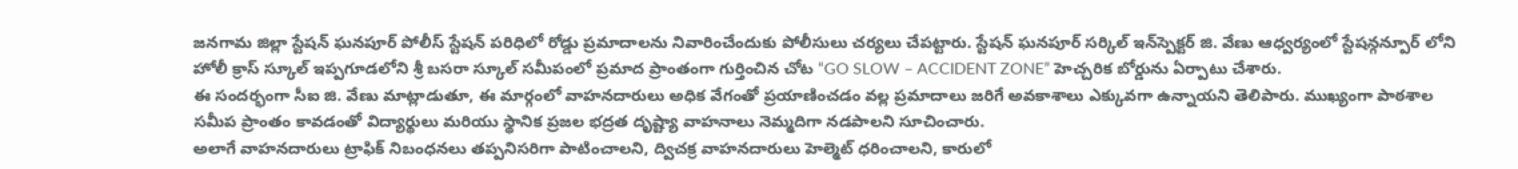జనగామ జిల్లా స్టేషన్ ఘనపూర్ పోలీస్ స్టేషన్ పరిధిలో రోడ్డు ప్రమాదాలను నివారించేందుకు పోలీసులు చర్యలు చేపట్టారు. స్టేషన్ ఘనపూర్ సర్కిల్ ఇన్‌స్పెక్టర్ జి. వేణు ఆధ్వర్యంలో స్టేషన్గన్పూర్ లోని హోలీ క్రాస్ స్కూల్ ఇప్పగూడలోని శ్రీ బసరా స్కూల్ సమీపంలో ప్రమాద ప్రాంతంగా గుర్తించిన చోట “GO SLOW – ACCIDENT ZONE” హెచ్చరిక బోర్డును ఏర్పాటు చేశారు.
ఈ సందర్భంగా సీఐ జి. వేణు మాట్లాడుతూ, ఈ మార్గంలో వాహనదారులు అధిక వేగంతో ప్రయాణించడం వల్ల ప్రమాదాలు జరిగే అవకాశాలు ఎక్కువగా ఉన్నాయని తెలిపారు. ముఖ్యంగా పాఠశాల సమీప ప్రాంతం కావడంతో విద్యార్థులు మరియు స్థానిక ప్రజల భద్రత దృష్ట్యా వాహనాలు నెమ్మదిగా నడపాలని సూచించారు.
అలాగే వాహనదారులు ట్రాఫిక్ నిబంధనలు తప్పనిసరిగా పాటించాలని, ద్విచక్ర వాహనదారులు హెల్మెట్ ధరించాలని, కారులో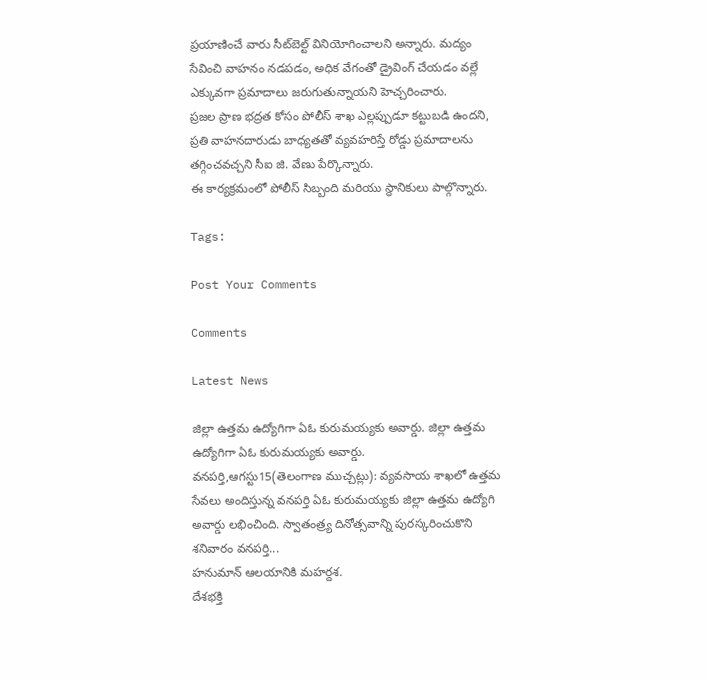ప్రయాణించే వారు సీట్‌బెల్ట్ వినియోగించాలని అన్నారు. మద్యం సేవించి వాహనం నడపడం, అధిక వేగంతో డ్రైవింగ్ చేయడం వల్లే ఎక్కువగా ప్రమాదాలు జరుగుతున్నాయని హెచ్చరించారు.
ప్రజల ప్రాణ భద్రత కోసం పోలీస్ శాఖ ఎల్లప్పుడూ కట్టుబడి ఉందని, ప్రతి వాహనదారుడు బాధ్యతతో వ్యవహరిస్తే రోడ్డు ప్రమాదాలను తగ్గించవచ్చని సీఐ జి. వేణు పేర్కొన్నారు.
ఈ కార్యక్రమంలో పోలీస్ సిబ్బంది మరియు స్థానికులు పాల్గొన్నారు.

Tags:

Post Your Comments

Comments

Latest News

జిల్లా ఉత్తమ ఉద్యోగిగా ఏఓ కురుమయ్యకు అవార్డు. జిల్లా ఉత్తమ ఉద్యోగిగా ఏఓ కురుమయ్యకు అవార్డు.
వనపర్తి,ఆగస్టు15(తెలంగాణ ముచ్చట్లు): వ్యవసాయ శాఖలో ఉత్తమ సేవలు అందిస్తున్న వనపర్తి ఏఓ కురుమయ్యకు జిల్లా ఉత్తమ ఉద్యోగి అవార్డు లభించింది. స్వాతంత్ర్య దినోత్సవాన్ని పురస్కరించుకొని శనివారం వనపర్తి...
హనుమాన్ ఆలయానికి మహర్దశ.
దేశభక్తి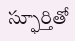స్ఫూర్తితో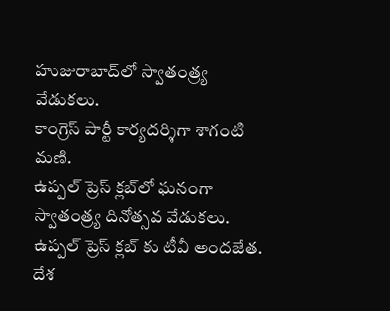హుజురాబాద్‌లో స్వాతంత్ర్య వేడుకలు.
కాంగ్రెస్ పార్టీ కార్యదర్శిగా శాగంటి మణి.
ఉప్పల్ ప్రెస్ క్లబ్‌లో ఘనంగా స్వాతంత్ర్య దినోత్సవ వేడుకలు.
ఉప్పల్ ప్రెస్ క్లబ్‌ కు టీవీ అందజేత.
దేశ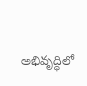అభివృద్ధిలో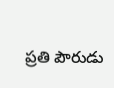ప్రతి పౌరుడు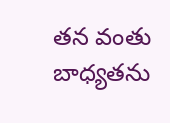తన వంతు బాధ్యతను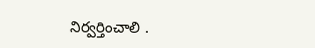నిర్వర్తించాలి .